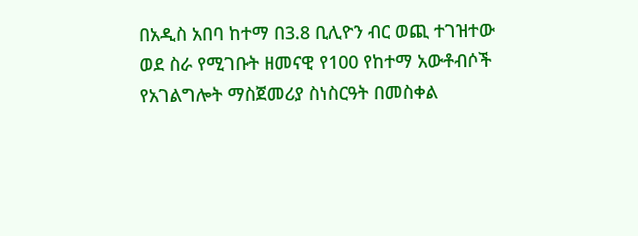በአዲስ አበባ ከተማ በ3.8 ቢሊዮን ብር ወጪ ተገዝተው ወደ ስራ የሚገቡት ዘመናዊ የ100 የከተማ አውቶብሶች የአገልግሎት ማስጀመሪያ ስነስርዓት በመስቀል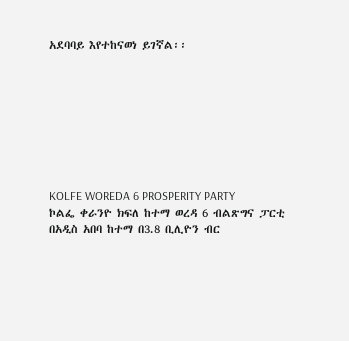አደባባይ እየተከናወነ ይገኛል፡፡








KOLFE WOREDA 6 PROSPERITY PARTY
ኮልፌ ቀራንዮ ክፍለ ከተማ ወረዳ 6 ብልጽግና ፓርቲ
በአዲስ አበባ ከተማ በ3.8 ቢሊዮን ብር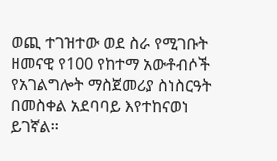ወጪ ተገዝተው ወደ ስራ የሚገቡት ዘመናዊ የ100 የከተማ አውቶብሶች የአገልግሎት ማስጀመሪያ ስነስርዓት በመስቀል አደባባይ እየተከናወነ ይገኛል፡፡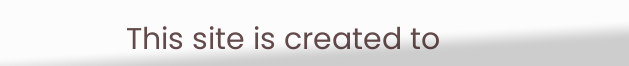This site is created to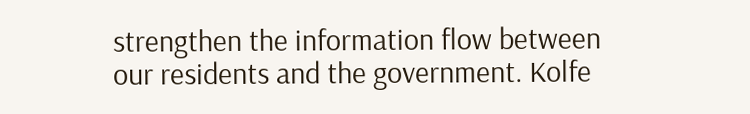strengthen the information flow between our residents and the government. Kolfe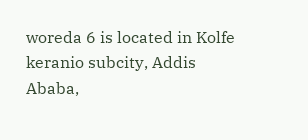woreda 6 is located in Kolfe keranio subcity, Addis Ababa,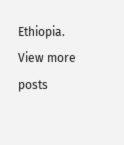Ethiopia. View more posts